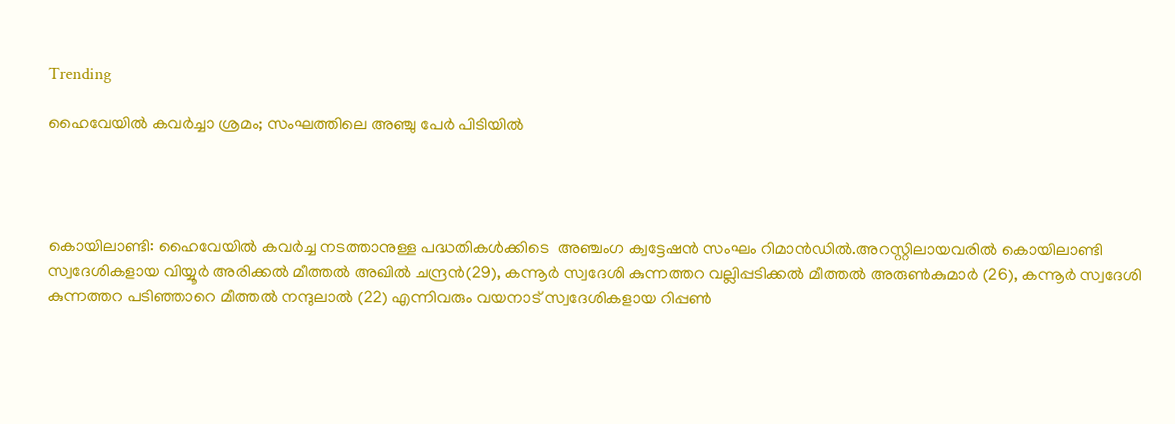Trending

ഹൈവേയില്‍ കവര്‍ച്ചാ ശ്രമം; സംഘത്തിലെ അഞ്ചു പേർ പിടിയിൽ




കൊയിലാണ്ടി: ഹൈവേയില്‍ കവര്‍ച്ച നടത്താനുള്ള പദ്ധതികള്‍ക്കിടെ  അഞ്ചംഗ ക്വട്ടേഷന്‍ സംഘം റിമാന്‍ഡില്‍.അറസ്റ്റിലായവരിൽ കൊയിലാണ്ടി സ്വദേശികളായ വിയ്യൂര്‍ അരിക്കല്‍ മീത്തല്‍ അഖില്‍ ചന്ദ്രന്‍(29), കന്നൂര്‍ സ്വദേശി കുന്നത്തറ വല്ലിപ്പടിക്കല്‍ മീത്തല്‍ അരുണ്‍കുമാര്‍ (26), കന്നൂര്‍ സ്വദേശി കുന്നത്തറ പടിഞ്ഞാറെ മീത്തല്‍ നന്ദുലാല്‍ (22) എന്നിവരും വയനാട് സ്വദേശികളായ റിപ്പണ്‍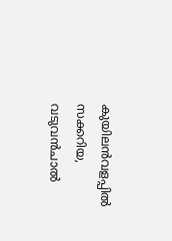കുയിലന്‍വളപ്പില്‍ സക്കറിയ, വടുവന്‍ചാല്‍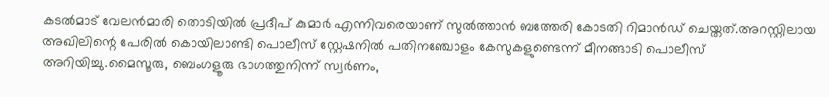കടല്‍മാട് വേലന്‍മാരി തൊടിയില്‍ പ്രദീപ് കുമാര്‍ എന്നിവരെയാണ് സുല്‍ത്താന്‍ ബത്തേരി കോടതി റിമാന്‍ഡ് ചെയ്തത്.അറസ്റ്റിലായ അഖിലിന്റെ പേരില്‍ കൊയിലാണ്ടി പൊലീസ് സ്റ്റേഷനില്‍ പതിനഞ്ചോളം കേസുകളുണ്ടെന്ന് മീനങ്ങാടി പൊലീസ് അറിയിച്ചു.മൈസൂരു, ബെംഗളൂരു ഭാഗത്തുനിന്ന് സ്വര്‍ണം,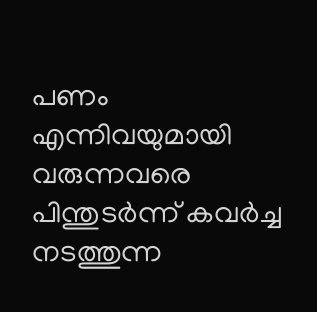പണം എന്നിവയുമായി വരുന്നവരെ പിന്തുടര്‍ന്ന് കവര്‍ച്ച നടത്തുന്ന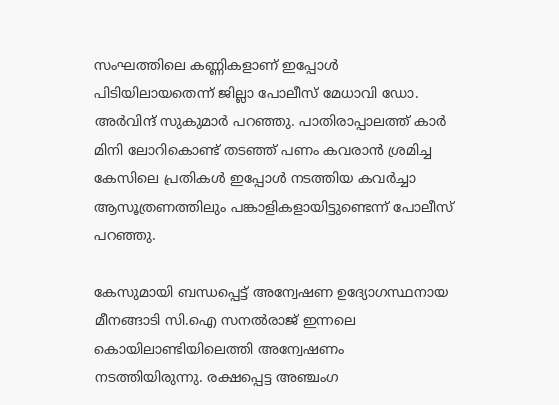സംഘത്തിലെ കണ്ണികളാണ് ഇപ്പോള്‍ പിടിയിലായതെന്ന് ജില്ലാ പോലീസ് മേധാവി ഡോ. അര്‍വിന്ദ് സുകുമാര്‍ പറഞ്ഞു. പാതിരാപ്പാലത്ത് കാര്‍ മിനി ലോറികൊണ്ട് തടഞ്ഞ് പണം കവരാന്‍ ശ്രമിച്ച കേസിലെ പ്രതികള്‍ ഇപ്പോള്‍ നടത്തിയ കവര്‍ച്ചാ ആസൂത്രണത്തിലും പങ്കാളികളായിട്ടുണ്ടെന്ന് പോലീസ് പറഞ്ഞു.

കേസുമായി ബന്ധപ്പെട്ട് അന്വേഷണ ഉദ്യോഗസ്ഥനായ മീനങ്ങാടി സി.ഐ സനല്‍രാജ് ഇന്നലെ കൊയിലാണ്ടിയിലെത്തി അന്വേഷണം നടത്തിയിരുന്നു. രക്ഷപ്പെട്ട അഞ്ചംഗ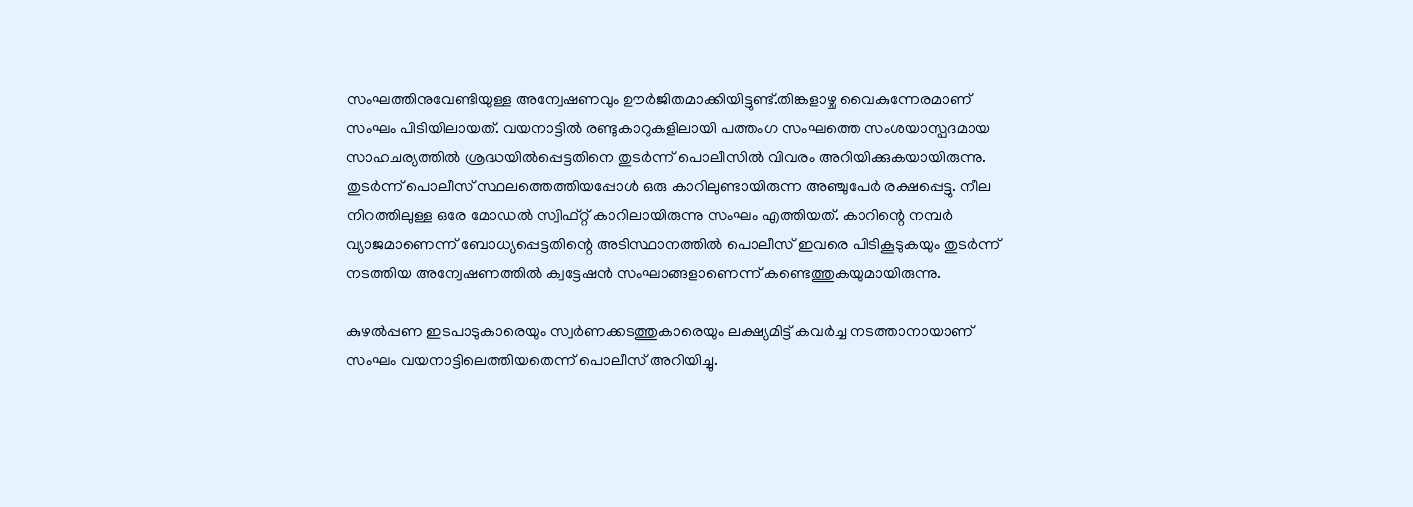സംഘത്തിനുവേണ്ടിയുള്ള അന്വേഷണവും ഊര്‍ജിതമാക്കിയിട്ടുണ്ട്.തിങ്കളാഴ്ച വൈകുന്നേരമാണ് സംഘം പിടിയിലായത്. വയനാട്ടില്‍ രണ്ടുകാറുകളിലായി പത്തംഗ സംഘത്തെ സംശയാസ്പദമായ സാഹചര്യത്തില്‍ ശ്രദ്ധയില്‍പ്പെട്ടതിനെ തുടര്‍ന്ന് പൊലീസില്‍ വിവരം അറിയിക്കുകയായിരുന്നു. തുടര്‍ന്ന് പൊലീസ് സ്ഥലത്തെത്തിയപ്പോള്‍ ഒരു കാറിലുണ്ടായിരുന്ന അഞ്ചുപേര്‍ രക്ഷപ്പെട്ടു. നീല നിറത്തിലുള്ള ഒരേ മോഡല്‍ സ്വിഫ്റ്റ് കാറിലായിരുന്നു സംഘം എത്തിയത്. കാറിന്റെ നമ്പര്‍ വ്യാജമാണെന്ന് ബോധ്യപ്പെട്ടതിന്റെ അടിസ്ഥാനത്തില്‍ പൊലീസ് ഇവരെ പിടികൂടുകയും തുടര്‍ന്ന് നടത്തിയ അന്വേഷണത്തില്‍ ക്വട്ടേഷന്‍ സംഘാങ്ങളാണെന്ന് കണ്ടെത്തുകയുമായിരുന്നു.

കുഴല്‍പ്പണ ഇടപാടുകാരെയും സ്വര്‍ണക്കടത്തുകാരെയും ലക്ഷ്യമിട്ട് കവര്‍ച്ച നടത്താനായാണ് സംഘം വയനാട്ടിലെത്തിയതെന്ന് പൊലീസ് അറിയിച്ചു.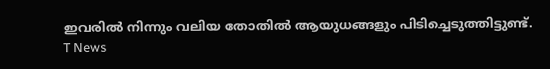ഇവരില്‍ നിന്നും വലിയ തോതില്‍ ആയുധങ്ങളും പിടിച്ചെടുത്തിട്ടുണ്ട്.
T News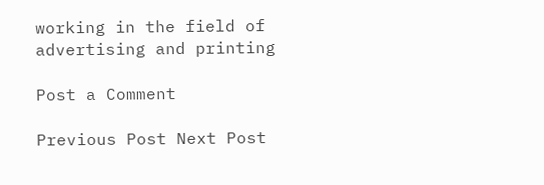working in the field of advertising and printing

Post a Comment

Previous Post Next Post